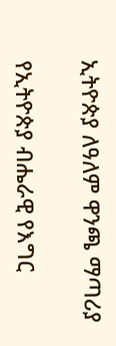ኢትዮጵያ ለዓለም ዋንጫ ማጣሪያ

የኢትዮጵያ ብሔራዊ የእግር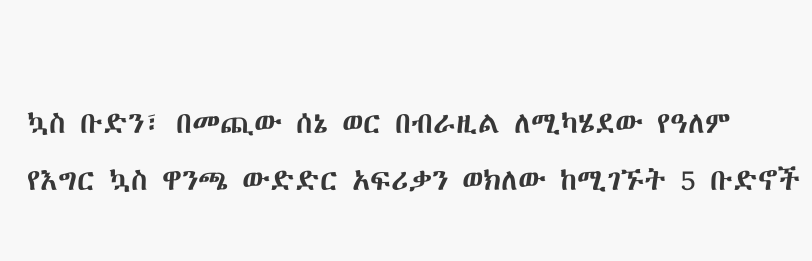ኳስ ቡድን፣ በመጪው ሰኔ ወር በብራዚል ለሚካሄደው የዓለም የእግር ኳስ ዋንጫ ውድድር አፍሪቃን ወክለው ከሚገኙት 5 ቡድኖች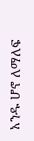አንዱ ሆኖ ለማለፍ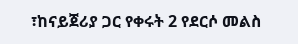፣ከናይጀሪያ ጋር የቀሩት 2 የደርሶ መልስ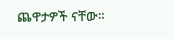ጨዋታዎች ናቸው።